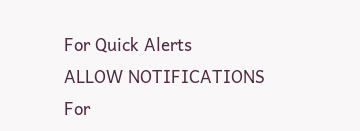For Quick Alerts
ALLOW NOTIFICATIONS
For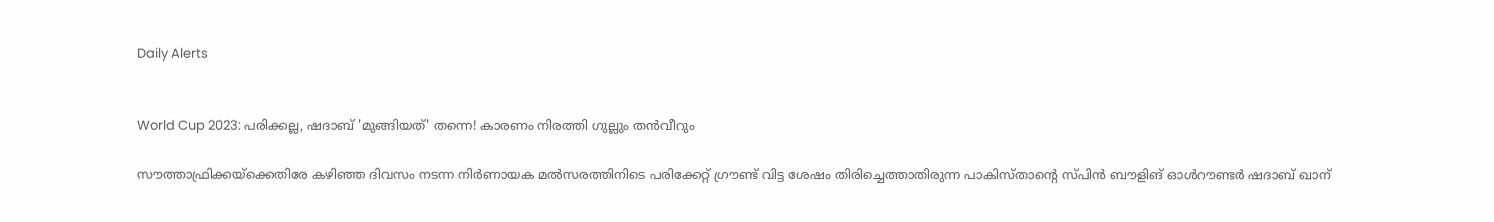Daily Alerts


World Cup 2023: പരിക്കല്ല, ഷദാബ് 'മുങ്ങിയത്' തന്നെ! കാരണം നിരത്തി ഗുല്ലും തന്‍വീറും

സൗത്താഫ്രിക്കയ്‌ക്കെതിരേ കഴിഞ്ഞ ദിവസം നടന്ന നിര്‍ണായക മല്‍സരത്തിനിടെ പരിക്കേറ്റ് ഗ്രൗണ്ട് വിട്ട ശേഷം തിരിച്ചെത്താതിരുന്ന പാകിസ്താന്റെ സ്പിന്‍ ബൗളിങ് ഓള്‍റൗണ്ടര്‍ ഷദാബ് ഖാന്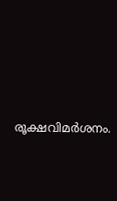രൂക്ഷവിമര്‍ശനം.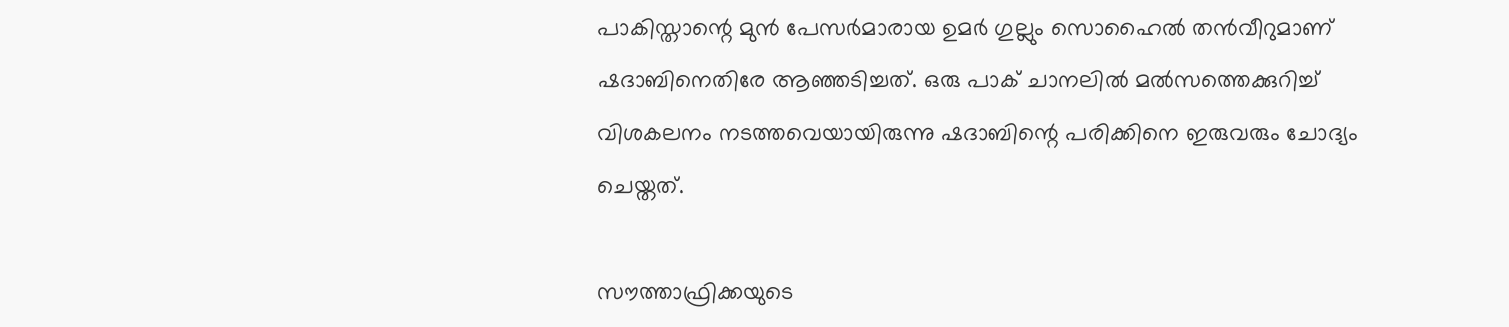പാകിസ്താന്റെ മുന്‍ പേസര്‍മാരായ ഉമര്‍ ഗുല്ലും സൊഹൈല്‍ തന്‍വീറുമാണ് ഷദാബിനെതിരേ ആഞ്ഞടിച്ചത്. ഒരു പാക് ചാനലില്‍ മല്‍സത്തെക്കുറിച്ച് വിശകലനം നടത്തവെയായിരുന്നു ഷദാബിന്റെ പരിക്കിനെ ഇരുവരും ചോദ്യം ചെയ്തത്.

സൗത്താഫ്രിക്കയുടെ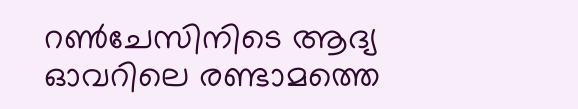റണ്‍ചേസിനിടെ ആദ്യ ഓവറിലെ രണ്ടാമത്തെ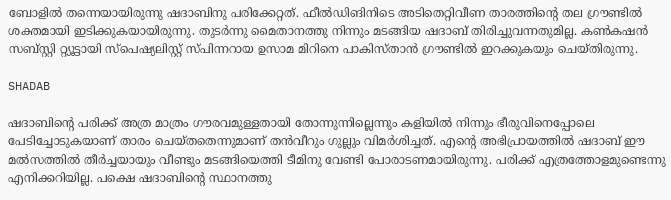ബോളില്‍ തന്നെയായിരുന്നു ഷദാബിനു പരിക്കേറ്റത്. ഫീല്‍ഡിങിനിടെ അടിതെറ്റിവീണ താരത്തിന്റെ തല ഗ്രൗണ്ടില്‍ ശക്തമായി ഇടിക്കുകയായിരുന്നു. തുടര്‍ന്നു മൈതാനത്തു നിന്നും മടങ്ങിയ ഷദാബ് തിരിച്ചുവന്നതുമില്ല. കണ്‍കഷന്‍ സബ്സ്റ്റി റ്റ്യൂട്ടായി സ്‌പെഷ്യലിസ്റ്റ് സ്പിന്നറായ ഉസാമ മിറിനെ പാകിസ്താന്‍ ഗ്രൗണ്ടില്‍ ഇറക്കുകയും ചെയ്തിരുന്നു.

SHADAB

ഷദാബിന്റെ പരിക്ക് അത്ര മാത്രം ഗൗരവമുള്ളതായി തോന്നുന്നില്ലെന്നും കളിയില്‍ നിന്നും ഭീരുവിനെപ്പോലെ പേടിച്ചോടുകയാണ് താരം ചെയ്തതെന്നുമാണ് തന്‍വീറും ഗുല്ലും വിമര്‍ശിച്ചത്. എന്റെ അഭിപ്രായത്തില്‍ ഷദാബ് ഈ മല്‍സത്തില്‍ തീര്‍ച്ചയായും വീണ്ടും മടങ്ങിയെത്തി ടീമിനു വേണ്ടി പോരാടണമായിരുന്നു. പരിക്ക് എത്രത്തോളമുണ്ടെന്നു എനിക്കറിയില്ല. പക്ഷെ ഷദാബിന്റെ സ്ഥാനത്തു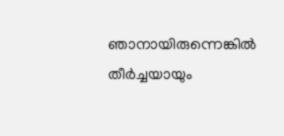ഞാനായിരുന്നെങ്കില്‍ തീര്‍ച്ചയായും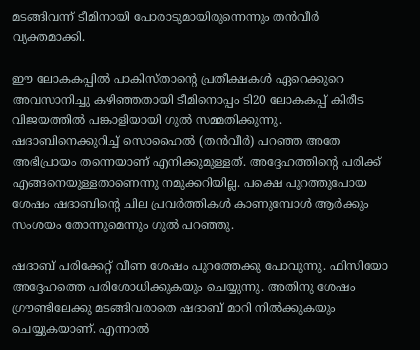മടങ്ങിവന്ന് ടീമിനായി പോരാടുമായിരുന്നെന്നും തന്‍വീര്‍ വ്യക്തമാക്കി.

ഈ ലോകകപ്പില്‍ പാകിസ്താന്റെ പ്രതീക്ഷകള്‍ ഏറെക്കുറെ അവസാനിച്ചു കഴിഞ്ഞതായി ടീമിനൊപ്പം ടി20 ലോകകപ്പ് കിരീട വിജയത്തില്‍ പങ്കാളിയായി ഗുല്‍ സമ്മതിക്കുന്നു. ഷദാബിനെക്കുറിച്ച് സൊഹൈല്‍ (തന്‍വീര്‍) പറഞ്ഞ അതേ അഭിപ്രായം തന്നെയാണ് എനിക്കുമുള്ളത്. അദ്ദേഹത്തിന്റെ പരിക്ക് എങ്ങനെയുള്ളതാണെന്നു നമുക്കറിയില്ല. പക്ഷെ പുറത്തുപോയ ശേഷം ഷദാബിന്റെ ചില പ്രവര്‍ത്തികള്‍ കാണുമ്പോള്‍ ആര്‍ക്കും സംശയം തോന്നുമെന്നും ഗുല്‍ പറഞ്ഞു.

ഷദാബ് പരിക്കേറ്റ് വീണ ശേഷം പുറത്തേക്കു പോവുന്നു. ഫിസിയോ അദ്ദേഹത്തെ പരിശോധിക്കുകയും ചെയ്യുന്നു. അതിനു ശേഷം ഗ്രൗണ്ടിലേക്കു മടങ്ങിവരാതെ ഷദാബ് മാറി നില്‍ക്കുകയും ചെയ്യുകയാണ്. എന്നാല്‍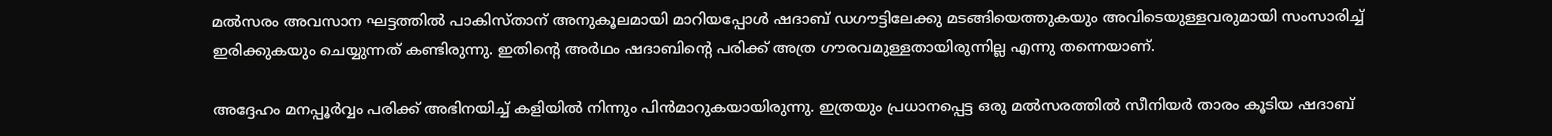മല്‍സരം അവസാന ഘട്ടത്തില്‍ പാകിസ്താന് അനുകൂലമായി മാറിയപ്പോള്‍ ഷദാബ് ഡഗൗട്ടിലേക്കു മടങ്ങിയെത്തുകയും അവിടെയുള്ളവരുമായി സംസാരിച്ച് ഇരിക്കുകയും ചെയ്യുന്നത് കണ്ടിരുന്നു. ഇതിന്റെ അര്‍ഥം ഷദാബിന്റെ പരിക്ക് അത്ര ഗൗരവമുള്ളതായിരുന്നില്ല എന്നു തന്നെയാണ്.

അദ്ദേഹം മനപ്പൂര്‍വ്വം പരിക്ക് അഭിനയിച്ച് കളിയില്‍ നിന്നും പിന്‍മാറുകയായിരുന്നു. ഇത്രയും പ്രധാനപ്പെട്ട ഒരു മല്‍സരത്തില്‍ സീനിയര്‍ താരം കൂടിയ ഷദാബ്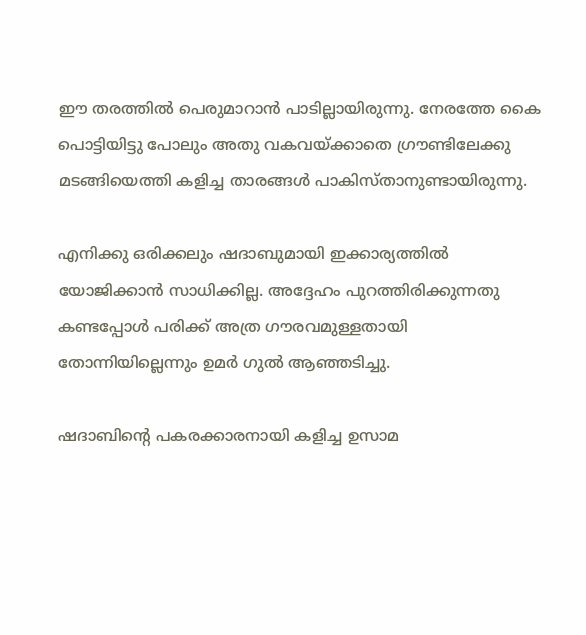ഈ തരത്തില്‍ പെരുമാറാന്‍ പാടില്ലായിരുന്നു. നേരത്തേ കൈ പൊട്ടിയിട്ടു പോലും അതു വകവയ്ക്കാതെ ഗ്രൗണ്ടിലേക്കു മടങ്ങിയെത്തി കളിച്ച താരങ്ങള്‍ പാകിസ്താനുണ്ടായിരുന്നു.

എനിക്കു ഒരിക്കലും ഷദാബുമായി ഇക്കാര്യത്തില്‍ യോജിക്കാന്‍ സാധിക്കില്ല. അദ്ദേഹം പുറത്തിരിക്കുന്നതു കണ്ടപ്പോള്‍ പരിക്ക് അത്ര ഗൗരവമുള്ളതായി തോന്നിയില്ലെന്നും ഉമര്‍ ഗുല്‍ ആഞ്ഞടിച്ചു.

ഷദാബിന്റെ പകരക്കാരനായി കളിച്ച ഉസാമ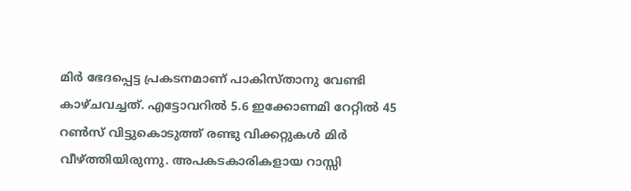മിര്‍ ഭേദപ്പെട്ട പ്രകടനമാണ് പാകിസ്താനു വേണ്ടി കാഴ്ചവച്ചത്. എട്ടോവറില്‍ 5.6 ഇക്കോണമി റേറ്റില്‍ 45 റണ്‍സ് വിട്ടുകൊടുത്ത് രണ്ടു വിക്കറ്റുകള്‍ മിര്‍ വീഴ്ത്തിയിരുന്നു. അപകടകാരികളായ റാസ്സി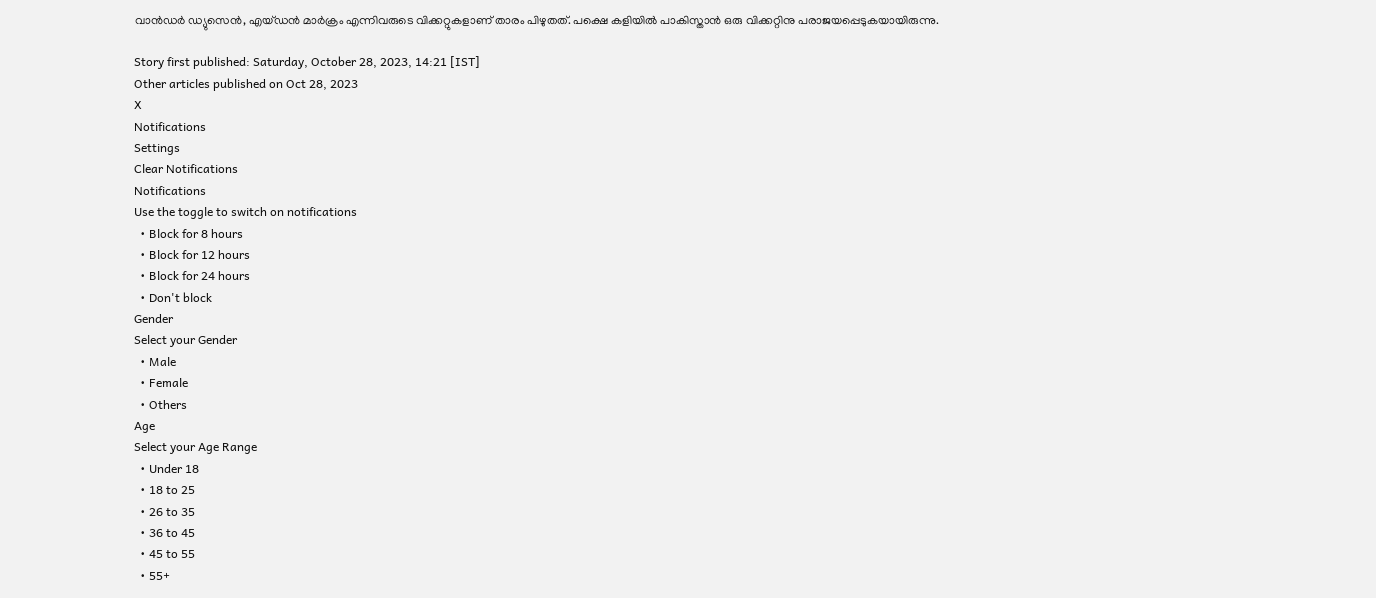വാന്‍ഡര്‍ ഡ്യുസെന്‍, എയ്ഡന്‍ മാര്‍ക്രം എന്നിവരുടെ വിക്കറ്റുകളാണ് താരം പിഴുതത്. പക്ഷെ കളിയില്‍ പാകിസ്താന്‍ ഒരു വിക്കറ്റിനു പരാജയപ്പെടുകയായിരുന്നു.

Story first published: Saturday, October 28, 2023, 14:21 [IST]
Other articles published on Oct 28, 2023
X
Notifications
Settings
Clear Notifications
Notifications
Use the toggle to switch on notifications
  • Block for 8 hours
  • Block for 12 hours
  • Block for 24 hours
  • Don't block
Gender
Select your Gender
  • Male
  • Female
  • Others
Age
Select your Age Range
  • Under 18
  • 18 to 25
  • 26 to 35
  • 36 to 45
  • 45 to 55
  • 55+